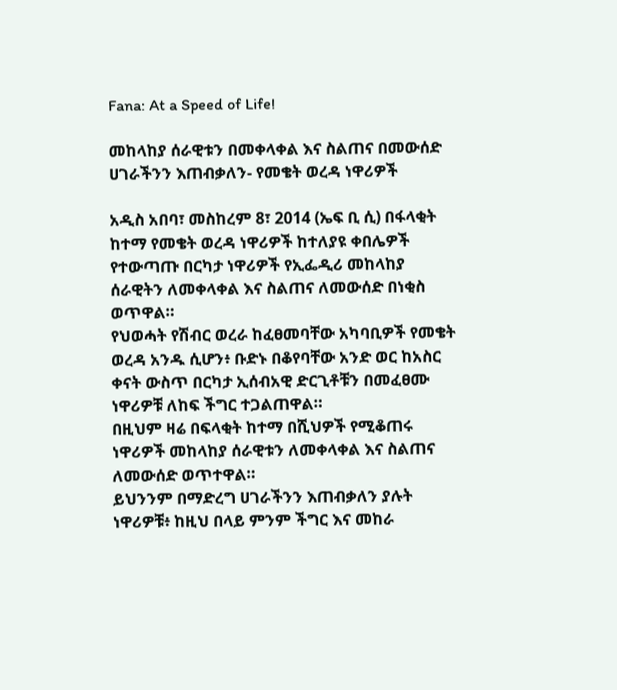Fana: At a Speed of Life!

መከላከያ ሰራዊቱን በመቀላቀል እና ስልጠና በመውሰድ ሀገራችንን እጠብቃለን- የመቄት ወረዳ ነዋሪዎች

አዲስ አበባ፣ መስከረም 8፣ 2014 (ኤፍ ቢ ሲ) በፋላቂት ከተማ የመቄት ወረዳ ነዋሪዎች ከተለያዩ ቀበሌዎች የተውጣጡ በርካታ ነዋሪዎች የኢፌዲሪ መከላከያ ሰራዊትን ለመቀላቀል እና ስልጠና ለመውሰድ በነቂስ ወጥዋል።
የህወሓት የሽብር ወረራ ከፈፀመባቸው አካባቢዎች የመቄት ወረዳ አንዱ ሲሆን፥ ቡድኑ በቆየባቸው አንድ ወር ከአስር ቀናት ውስጥ በርካታ ኢሰብአዊ ድርጊቶቹን በመፈፀሙ ነዋሪዎቹ ለከፍ ችግር ተጋልጠዋል።
በዚህም ዛሬ በፍላቂት ከተማ በሺህዎች የሚቆጠሩ ነዋሪዎች መከላከያ ሰራዊቱን ለመቀላቀል እና ስልጠና ለመውሰድ ወጥተዋል።
ይህንንም በማድረግ ሀገራችንን እጠብቃለን ያሉት ነዋሪዎቹ፥ ከዚህ በላይ ምንም ችግር እና መከራ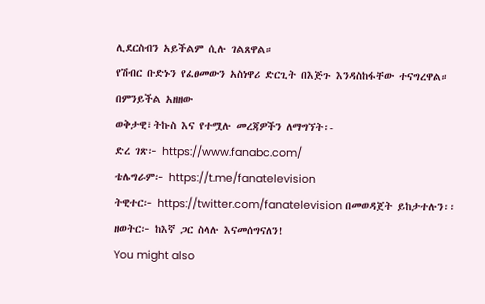ሊደርስብን አይችልም ሲሉ ገልጸዋል።
የሽብር ቡድኑን የፈፀመውን አስነዋሪ ድርጊት በእጅጉ እንዳስከፋቸው ተናግረዋል።
በምንይችል አዘዘው
ወቅታዊ፣ትኩስ እና የተሟሉ መረጃዎችን ለማግኘት፡-
ድረ ገጽ፦ https://www.fanabc.com/
ቴሌግራም፦ https://t.me/fanatelevision
ትዊተር፦ https://twitter.com/fanatelevision በመወዳጀት ይከታተሉን፡፡
ዘወትር፦ ከእኛ ጋር ስላሉ እናመሰግናለን!
You might also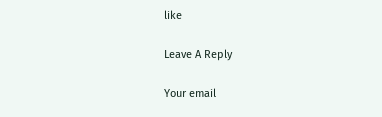like

Leave A Reply

Your email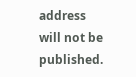address will not be published.